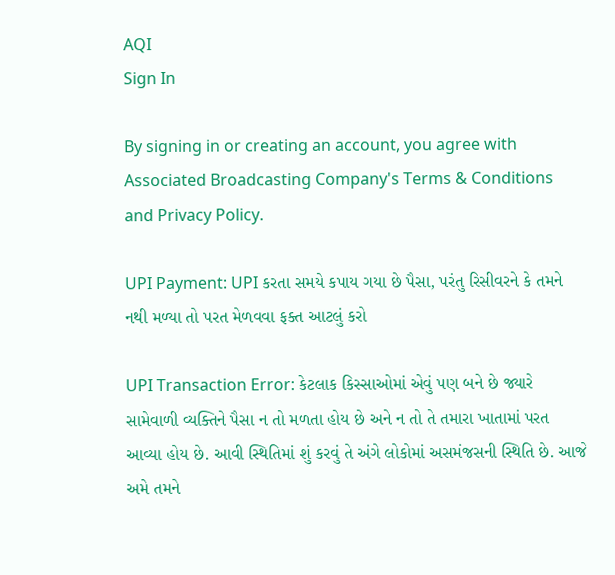AQI
Sign In

By signing in or creating an account, you agree with Associated Broadcasting Company's Terms & Conditions and Privacy Policy.

UPI Payment: UPI કરતા સમયે કપાય ગયા છે પૈસા, પરંતુ રિસીવરને કે તમને નથી મળ્યા તો પરત મેળવવા ફક્ત આટલું કરો

UPI Transaction Error: કેટલાક કિસ્સાઓમાં એવું પણ બને છે જ્યારે સામેવાળી વ્યક્તિને પૈસા ન તો મળતા હોય છે અને ન તો તે તમારા ખાતામાં પરત આવ્યા હોય છે. આવી સ્થિતિમાં શું કરવું તે અંગે લોકોમાં અસમંજસની સ્થિતિ છે. આજે અમે તમને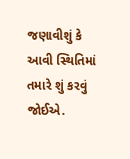જણાવીશું કે આવી સ્થિતિમાં તમારે શું કરવું જોઈએ.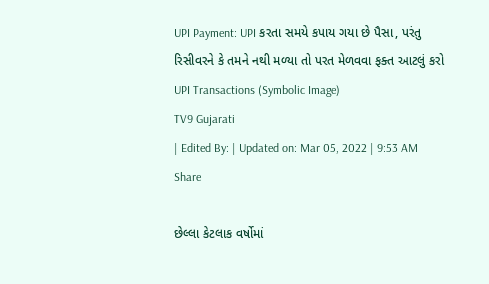UPI Payment: UPI કરતા સમયે કપાય ગયા છે પૈસા, પરંતુ રિસીવરને કે તમને નથી મળ્યા તો પરત મેળવવા ફક્ત આટલું કરો
UPI Transactions (Symbolic Image)
TV9 Gujarati
| Edited By: | Updated on: Mar 05, 2022 | 9:53 AM
Share

છેલ્લા કેટલાક વર્ષોમાં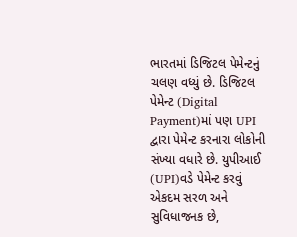ભારતમાં ડિજિટલ પેમેન્ટનું ચલણ વધ્યું છે. ડિજિટલ પેમેન્ટ (Digital Payment)માં પણ UPI દ્વારા પેમેન્ટ કરનારા લોકોની સંખ્યા વધારે છે. યુપીઆઈ (UPI)વડે પેમેન્ટ કરવું એકદમ સરળ અને સુવિધાજનક છે,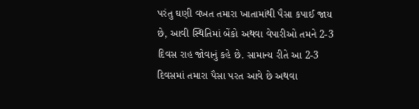પરંતુ ઘણી વખત તમારા ખાતામાંથી પૈસા કપાઈ જાય છે, આવી સ્થિતિમાં બેંકો અથવા વેપારીઓ તમને 2-3 દિવસ રાહ જોવાનું કહે છે. સામાન્ય રીતે આ 2-3 દિવસમાં તમારા પૈસા પરત આવે છે અથવા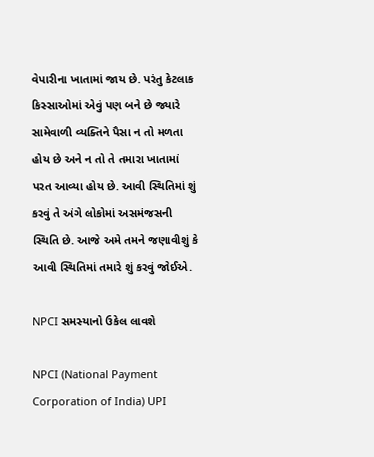વેપારીના ખાતામાં જાય છે. પરંતુ કેટલાક કિસ્સાઓમાં એવું પણ બને છે જ્યારે સામેવાળી વ્યક્તિને પૈસા ન તો મળતા હોય છે અને ન તો તે તમારા ખાતામાં પરત આવ્યા હોય છે. આવી સ્થિતિમાં શું કરવું તે અંગે લોકોમાં અસમંજસની સ્થિતિ છે. આજે અમે તમને જણાવીશું કે આવી સ્થિતિમાં તમારે શું કરવું જોઈએ.

NPCI સમસ્યાનો ઉકેલ લાવશે

NPCI (National Payment Corporation of India) UPI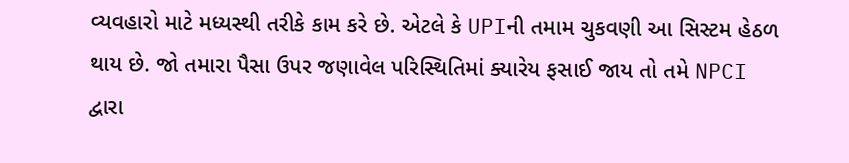વ્યવહારો માટે મધ્યસ્થી તરીકે કામ કરે છે. એટલે કે UPIની તમામ ચુકવણી આ સિસ્ટમ હેઠળ થાય છે. જો તમારા પૈસા ઉપર જણાવેલ પરિસ્થિતિમાં ક્યારેય ફસાઈ જાય તો તમે NPCI દ્વારા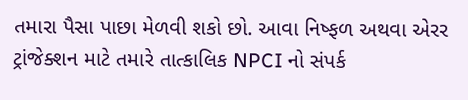તમારા પૈસા પાછા મેળવી શકો છો. આવા નિષ્ફળ અથવા એરર ટ્રાંજેક્શન માટે તમારે તાત્કાલિક NPCI નો સંપર્ક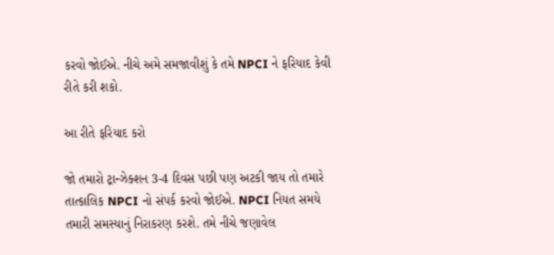કરવો જોઈએ. નીચે અમે સમજાવીશું કે તમે NPCI ને ફરિયાદ કેવી રીતે કરી શકો.

આ રીતે ફરિયાદ કરો

જો તમારો ટ્રાન્ઝેક્શન 3-4 દિવસ પછી પણ અટકી જાય તો તમારે તાત્કાલિક NPCI નો સંપર્ક કરવો જોઈએ. NPCI નિયત સમયે તમારી સમસ્યાનું નિરાકરણ કરશે. તમે નીચે જણાવેલ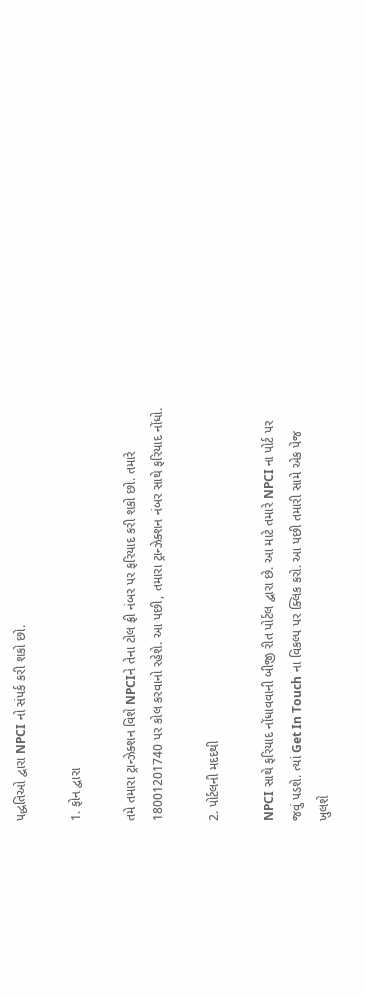પદ્ધતિઓ દ્વારા NPCI નો સંપર્ક કરી શકો છો.

1. ફોન દ્વારા

તમે તમારા ટ્રાન્ઝેક્શન વિશે NPCIને તેના ટોલ ફ્રી નંબર પર ફરિયાદ કરી શકો છો. તમારે 18001201740 પર કોલ કરવાનો રહેશે. આ પછી, તમારા ટ્રાન્ઝેક્શન નંબર સાથે ફરિયાદ નોંધો.

2. પોર્ટલની મદદથી

NPCI સાથે ફરિયાદ નોંધાવવાની બીજી રીત પોર્ટલ દ્વારા છે. આ માટે તમારે NPCI ના પોર્ટ પર જવું પડશે. ત્યાં Get In Touch ના વિકલ્પ પર ક્લિક કરો. આ પછી તમારી સામે એક પેજ ખુલશે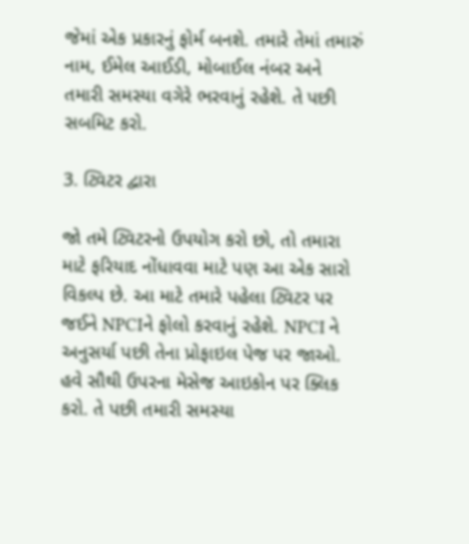જેમાં એક પ્રકારનું ફોર્મ બનશે. તમારે તેમાં તમારું નામ, ઈમેલ આઈડી, મોબાઈલ નંબર અને તમારી સમસ્યા વગેરે ભરવાનું રહેશે. તે પછી સબમિટ કરો.

3. ટ્વિટર દ્વારા

જો તમે ટ્વિટરનો ઉપયોગ કરો છો, તો તમારા માટે ફરિયાદ નોંધાવવા માટે પણ આ એક સારો વિકલ્પ છે. આ માટે તમારે પહેલા ટ્વિટર પર જઈને NPCIને ફોલો કરવાનું રહેશે. NPCI ને અનુસર્યા પછી તેના પ્રોફાઇલ પેજ પર જાઓ. હવે સૌથી ઉપરના મેસેજ આઇકોન પર ક્લિક કરો. તે પછી તમારી સમસ્યા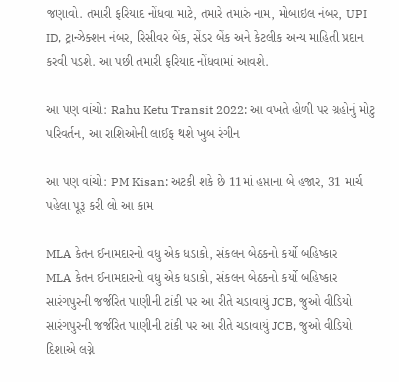જણાવો. તમારી ફરિયાદ નોંધવા માટે, તમારે તમારું નામ, મોબાઇલ નંબર, UPI ID, ટ્રાન્ઝેક્શન નંબર, રિસીવર બેંક, સેંડર બેંક અને કેટલીક અન્ય માહિતી પ્રદાન કરવી પડશે. આ પછી તમારી ફરિયાદ નોંધવામાં આવશે.

આ પણ વાંચો: Rahu Ketu Transit 2022: આ વખતે હોળી પર ગ્રહોનું મોટુ પરિવર્તન, આ રાશિઓની લાઈફ થશે ખુબ રંગીન

આ પણ વાંચો: PM Kisan: અટકી શકે છે 11માં હપ્તાના બે હજાર, 31 માર્ચ પહેલા પૂરૂ કરી લો આ કામ

MLA કેતન ઈનામદારનો વધુ એક ધડાકો, સંકલન બેઠકનો કર્યો બહિષ્કાર
MLA કેતન ઈનામદારનો વધુ એક ધડાકો, સંકલન બેઠકનો કર્યો બહિષ્કાર
સારંગપુરની જર્જરિત પાણીની ટાંકી પર આ રીતે ચડાવાયું JCB, જુઓ વીડિયો
સારંગપુરની જર્જરિત પાણીની ટાંકી પર આ રીતે ચડાવાયું JCB, જુઓ વીડિયો
દિશાએ લગ્ને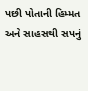પછી પોતાની હિમ્મત અને સાહસથી સપનું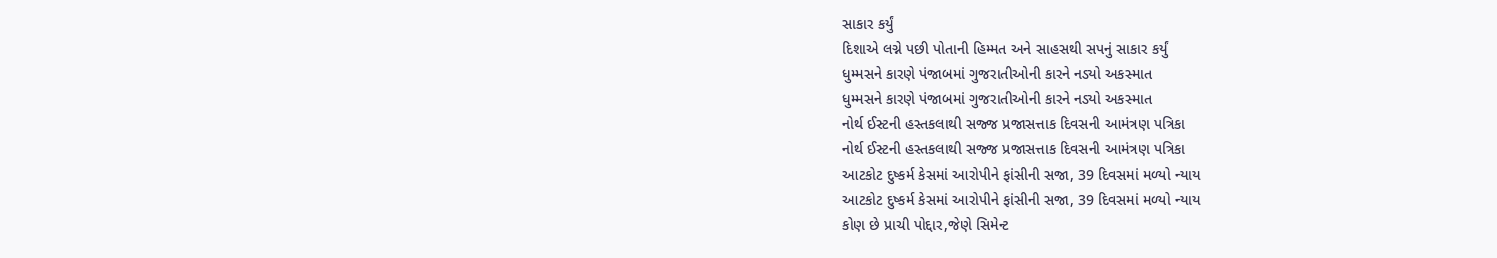સાકાર કર્યું
દિશાએ લગ્ને પછી પોતાની હિમ્મત અને સાહસથી સપનું સાકાર કર્યું
ધુમ્મસને કારણે પંજાબમાં ગુજરાતીઓની કારને નડ્યો અકસ્માત
ધુમ્મસને કારણે પંજાબમાં ગુજરાતીઓની કારને નડ્યો અકસ્માત
નોર્થ ઈસ્ટની હસ્તકલાથી સજ્જ પ્રજાસત્તાક દિવસની આમંત્રણ પત્રિકા
નોર્થ ઈસ્ટની હસ્તકલાથી સજ્જ પ્રજાસત્તાક દિવસની આમંત્રણ પત્રિકા
આટકોટ દુષ્કર્મ કેસમાં આરોપીને ફાંસીની સજા, 39 દિવસમાં મળ્યો ન્યાય
આટકોટ દુષ્કર્મ કેસમાં આરોપીને ફાંસીની સજા, 39 દિવસમાં મળ્યો ન્યાય
કોણ છે પ્રાચી પોદ્દાર,જેણે સિમેન્ટ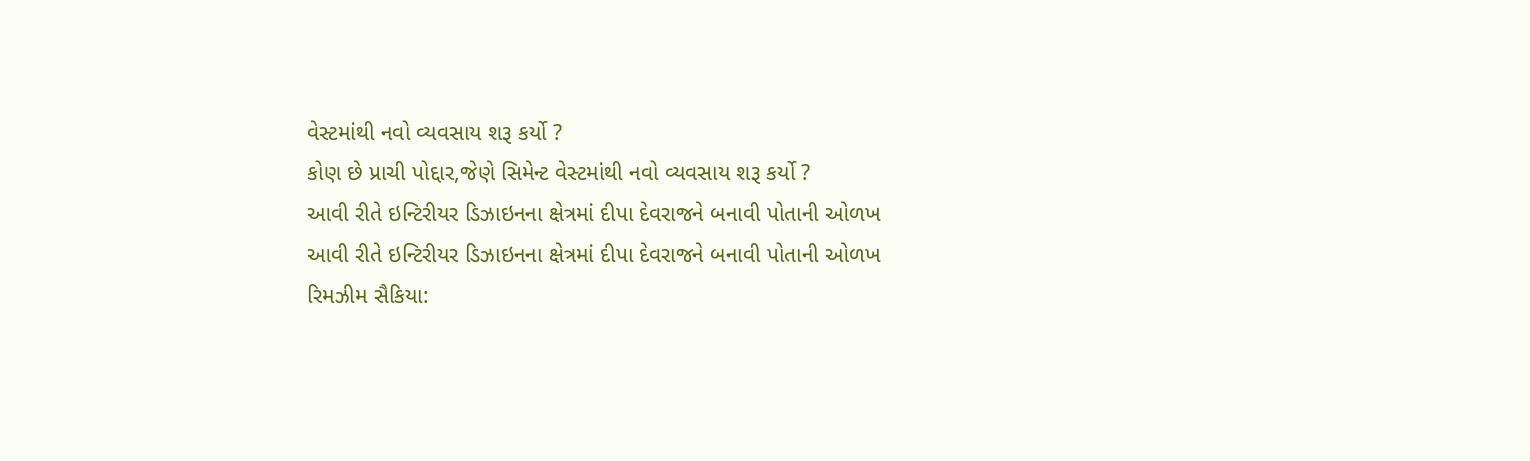વેસ્ટમાંથી નવો વ્યવસાય શરૂ કર્યો ?
કોણ છે પ્રાચી પોદ્દાર,જેણે સિમેન્ટ વેસ્ટમાંથી નવો વ્યવસાય શરૂ કર્યો ?
આવી રીતે ઇન્ટિરીયર ડિઝાઇનના ક્ષેત્રમાં દીપા દેવરાજને બનાવી પોતાની ઓળખ
આવી રીતે ઇન્ટિરીયર ડિઝાઇનના ક્ષેત્રમાં દીપા દેવરાજને બનાવી પોતાની ઓળખ
રિમઝીમ સૈકિયા: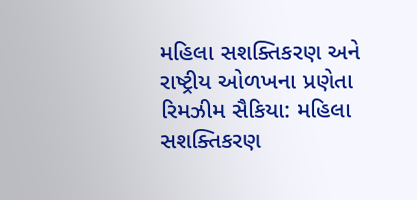મહિલા સશક્તિકરણ અને રાષ્ટ્રીય ઓળખના પ્રણેતા
રિમઝીમ સૈકિયા: મહિલા સશક્તિકરણ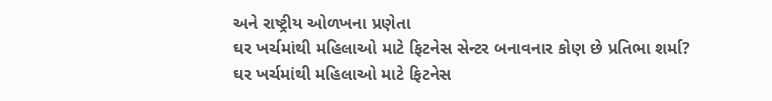અને રાષ્ટ્રીય ઓળખના પ્રણેતા
ઘર ખર્ચમાંથી મહિલાઓ માટે ફિટનેસ સેન્ટર બનાવનાર કોણ છે પ્રતિભા શર્મા?
ઘર ખર્ચમાંથી મહિલાઓ માટે ફિટનેસ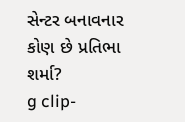સેન્ટર બનાવનાર કોણ છે પ્રતિભા શર્મા?
g clip-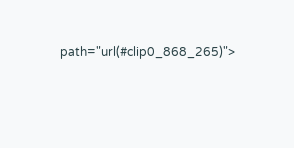path="url(#clip0_868_265)">